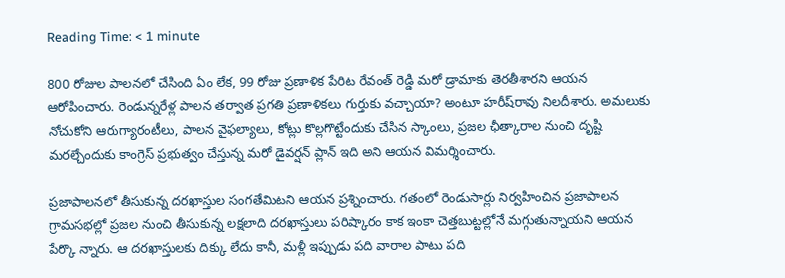Reading Time: < 1 minute

800 రోజుల పాలనలో చేసింది ఏం లేక, 99 రోజు ప్రణాళిక పేరిట రేవంత్ రెడ్డి మరో డ్రామాకు తెరతీశారని ఆయన ఆరోపించారు. రెండున్నరేళ్ల పాలన తర్వాత ప్రగతి ప్రణాళికలు గుర్తుకు వచ్చాయా? అంటూ హరీష్‌రావు నిలదీశారు. అమలుకు నోచుకోని ఆరుగ్యారంటీలు, పాలన వైఫల్యాలు, కోట్లు కొల్లగొట్టేందుకు చేసిన స్కాంలు, ప్రజల ఛీత్కారాల నుంచి దృష్టి మరల్చేందుకు కాంగ్రెస్ ప్రభుత్వం చేస్తున్న మరో డైవర్షన్ ప్లాన్ ఇది అని ఆయన విమర్శించారు.

ప్రజాపాలనలో తీసుకున్న దరఖాస్తుల సంగతేమిటని ఆయన ప్రశ్నించారు. గతంలో రెండుసార్లు నిర్వహించిన ప్రజాపాలన గ్రామసభల్లో ప్రజల నుంచి తీసుకున్న లక్షలాది దరఖాస్తులు పరిష్కారం కాక ఇంకా చెత్తబుట్టల్లోనే మగ్గుతున్నాయని ఆయన పేర్కొ న్నారు. ఆ దరఖాస్తులకు దిక్కు లేదు కానీ, మళ్లీ ఇప్పుడు పది వారాల పాటు పది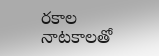రకాల నాటకాలతో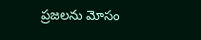ప్రజలను మోసం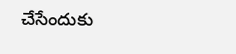చేసేందుకు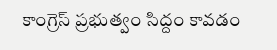కాంగ్రెస్ ప్రభుత్వం సిద్దం కావడం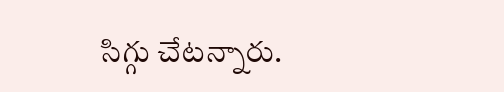సిగ్గు చేటన్నారు.